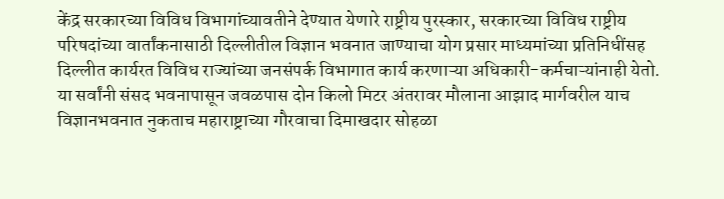केंद्र सरकारच्या विविध विभागांच्यावतीने देण्यात येणारे राष्ट्रीय पुरस्कार, सरकारच्या विविध राष्ट्रीय परिषदांच्या वार्तांकनासाठी दिल्लीतील विज्ञान भवनात जाण्याचा योग प्रसार माध्यमांच्या प्रतिनिधींसह दिल्लीत कार्यरत विविध राज्यांच्या जनसंपर्क विभागात कार्य करणाऱ्या अधिकारी-कर्मचाऱ्यांनाही येतो. या सर्वांनी संसद भवनापासून जवळपास दोन किलो मिटर अंतरावर मौलाना आझाद मार्गवरील याच विज्ञानभवनात नुकताच महाराष्ट्राच्या गौरवाचा दिमाखदार सोहळा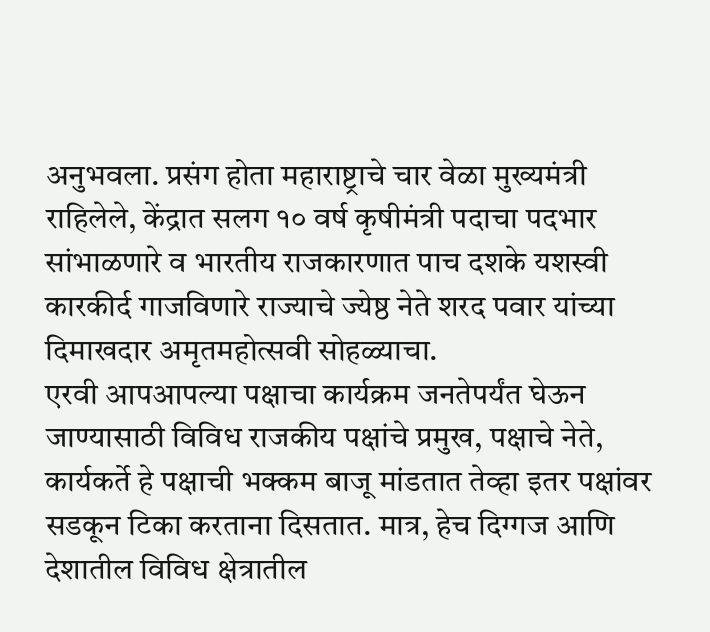अनुभवला. प्रसंग होता महाराष्ट्राचे चार वेळा मुख्यमंत्री राहिलेले, केंद्रात सलग १० वर्ष कृषीमंत्री पदाचा पदभार सांभाळणारे व भारतीय राजकारणात पाच दशके यशस्वी कारकीर्द गाजविणारे राज्याचे ज्येष्ठ नेते शरद पवार यांच्या दिमाखदार अमृतमहोत्सवी सोहळ्याचा.
एरवी आपआपल्या पक्षाचा कार्यक्रम जनतेपर्यंत घेऊन जाण्यासाठी विविध राजकीय पक्षांचे प्रमुख, पक्षाचे नेते, कार्यकर्ते हे पक्षाची भक्कम बाजू मांडतात तेव्हा इतर पक्षांवर सडकून टिका करताना दिसतात. मात्र, हेच दिग्गज आणि देशातील विविध क्षेत्रातील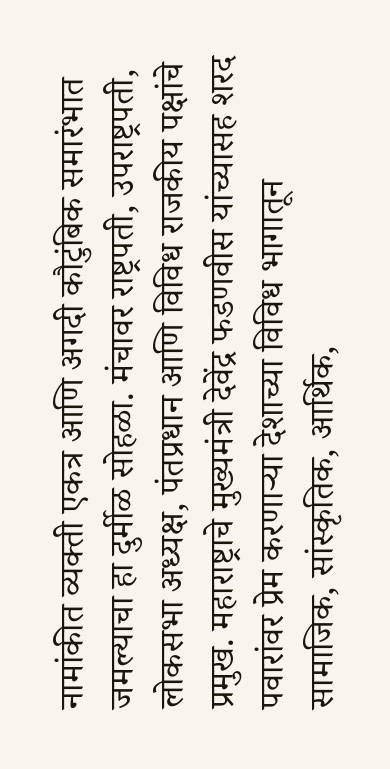नामांकीत व्यक्ती एकत्र आणि अगदी कौटुंबिक समारंभात जमल्याचा हा दुर्मीळ सोहळा. मंचावर राष्ट्रपती, उपराष्ट्रपती, लोकसभा अध्यक्ष, पंतप्रधान आणि विविध राजकीय पक्षांचे प्रमुख. महाराष्ट्राचे मुख्यमंत्री देवेंद्र फडणवीस यांच्यासह शरद पवारांवर प्रेम करणाऱ्या देशाच्या विविध भागातून सामाजिक, सांस्कृतिक, आर्थिक,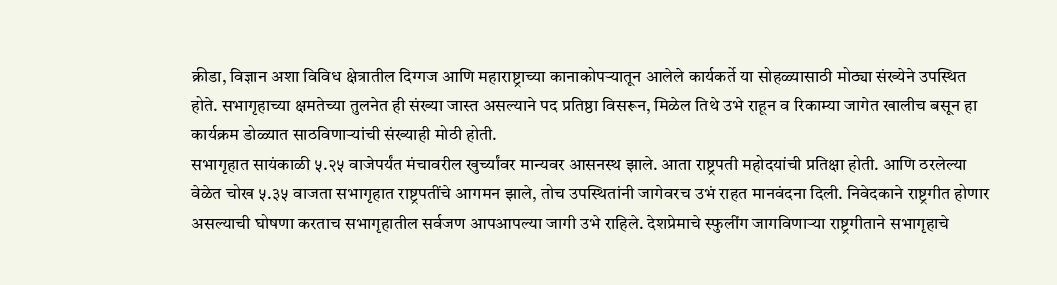क्रीडा, विज्ञान अशा विविध क्षेत्रातील दिग्गज आणि महाराष्ट्राच्या कानाकोपऱ्यातून आलेले कार्यकर्ते या सोहळ्यासाठी मोठ्या संख्येने उपस्थित होते. सभागृहाच्या क्षमतेच्या तुलनेत ही संख्या जास्त असल्याने पद प्रतिष्ठा विसरून, मिळेल तिथे उभे राहून व रिकाम्या जागेत खालीच बसून हा कार्यक्रम डोळ्यात साठविणाऱ्यांची संख्याही मोठी होती.
सभागृहात सायंकाळी ५.२५ वाजेपर्यंत मंचावरील खुर्च्यांवर मान्यवर आसनस्थ झाले. आता राष्ट्रपती महोदयांची प्रतिक्षा होती. आणि ठरलेल्या वेळेत चोख ५.३५ वाजता सभागृहात राष्ट्रपतींचे आगमन झाले, तोच उपस्थितांनी जागेवरच उभं राहत मानवंदना दिली. निवेदकाने राष्ट्रगीत होणार असल्याची घोषणा करताच सभागृहातील सर्वजण आपआपल्या जागी उभे राहिले. देशप्रेमाचे स्फुलींग जागविणाऱ्या राष्ट्रगीताने सभागृहाचे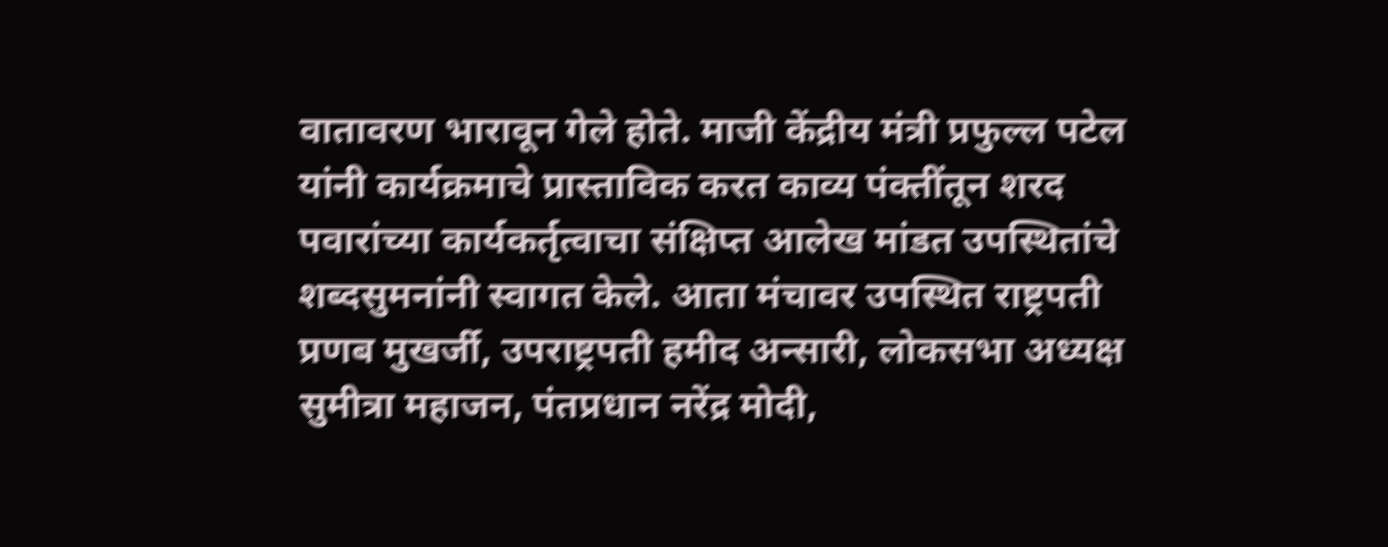वातावरण भारावून गेले होते. माजी केंद्रीय मंत्री प्रफुल्ल पटेल यांनी कार्यक्रमाचे प्रास्ताविक करत काव्य पंक्तींतून शरद पवारांच्या कार्यकर्तृत्वाचा संक्षिप्त आलेख मांडत उपस्थितांचे शब्दसुमनांनी स्वागत केले. आता मंचावर उपस्थित राष्ट्रपती प्रणब मुखर्जी, उपराष्ट्रपती हमीद अन्सारी, लोकसभा अध्यक्ष सुमीत्रा महाजन, पंतप्रधान नरेंद्र मोदी,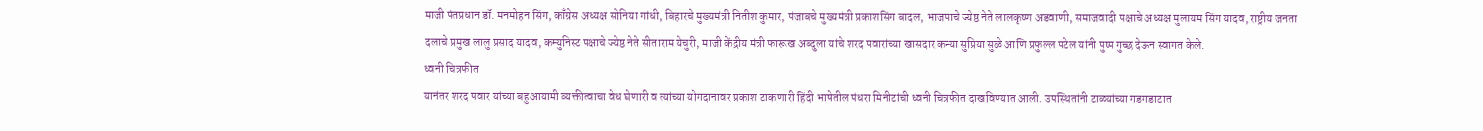माजी पंतप्रधान डॉ. मनमोहन सिंग, काँग्रेस अध्यक्ष सोनिया गांधी, बिहारचे मुख्यमंत्री नितीश कुमार, पंजाबचे मुख्यमंत्री प्रकाशसिंग बादल, भाजपाचे ज्येष्ठ नेते लालकृष्ण अडवाणी, समाजवादी पक्षाचे अध्यक्ष मुलायम सिंग यादव, राष्ट्रीय जनता दलाचे प्रमुख लालु प्रसाद यादव, कम्युनिस्ट पक्षाचे ज्येष्ठ नेते सीताराम येचुरी, माजी केंद्रीय मंत्री फारूख अब्दुला यांचे शरद पवारांच्या खासदार कन्या सुप्रिया सुळे आणि प्रफुल्ल पटेल यांनी पुष्प गुच्छ देऊन स्वागत केले.
ध्वनी चित्रफीत
यानंतर शरद पवार यांच्या बहुआयामी व्यक्तीत्वाचा वेध घेणारी व त्यांच्या योगदानावर प्रकाश टाकणारी हिंदी भाषेतील पंधरा मिनीटांची ध्वनी चित्रफीत दाखविण्यात आली. उपस्थितांनी टाळ्यांच्या गडगडाटात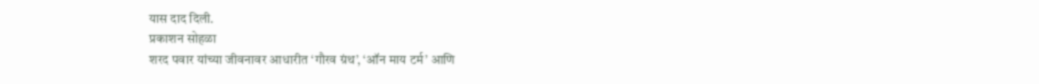यास दाद दिली.
प्रकाशन सोहळा
शरद पवार यांच्या जीवनावर आधारीत ‘गौरव ग्रंथ’, ‘ऑन माय टर्म’ आणि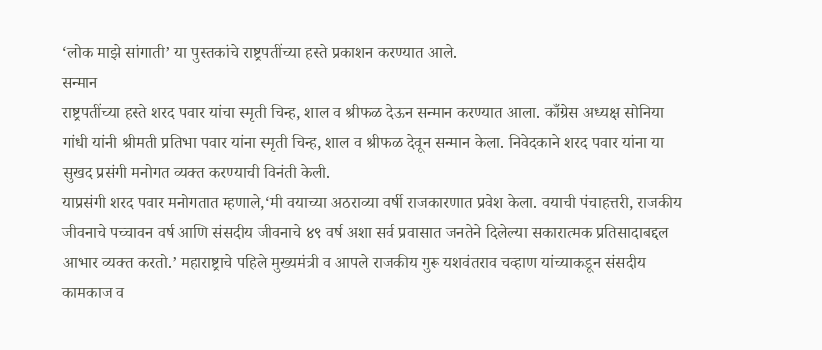‘लोक माझे सांगाती’ या पुस्तकांचे राष्ट्रपतींच्या हस्ते प्रकाशन करण्यात आले.
सन्मान
राष्ट्रपतींच्या हस्ते शरद पवार यांचा स्मृती चिन्ह, शाल व श्रीफळ देऊन सन्मान करण्यात आला. काँग्रेस अध्यक्ष सोनिया गांधी यांनी श्रीमती प्रतिभा पवार यांना स्मृती चिन्ह, शाल व श्रीफळ देवून सन्मान केला. निवेदकाने शरद पवार यांना या सुखद प्रसंगी मनोगत व्यक्त करण्याची विनंती केली.
याप्रसंगी शरद पवार मनोगतात म्हणाले,‘मी वयाच्या अठराव्या वर्षी राजकारणात प्रवेश केला. वयाची पंचाहत्तरी, राजकीय जीवनाचे पच्चावन वर्ष आणि संसदीय जीवनाचे ४९ वर्ष अशा सर्व प्रवासात जनतेने दिलेल्या सकारात्मक प्रतिसादाबद्दल आभार व्यक्त करतो.’ महाराष्ट्राचे पहिले मुख्यमंत्री व आपले राजकीय गुरू यशवंतराव चव्हाण यांच्याकडून संसदीय कामकाज व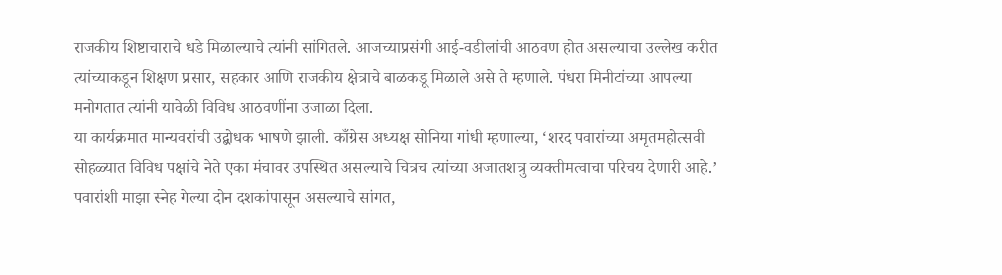राजकीय शिष्टाचाराचे धडे मिळाल्याचे त्यांनी सांगितले. आजच्याप्रसंगी आई-वडीलांची आठवण होत असल्याचा उल्लेख करीत त्यांच्याकडून शिक्षण प्रसार, सहकार आणि राजकीय क्षेत्राचे बाळकडू मिळाले असे ते म्हणाले. पंधरा मिनीटांच्या आपल्या मनोगतात त्यांनी यावेळी विविध आठवणींना उजाळा दिला.
या कार्यक्रमात मान्यवरांची उद्बोधक भाषणे झाली. काँग्रेस अध्यक्ष सोनिया गांधी म्हणाल्या, ‘शरद पवारांच्या अमृतमहोत्सवी सोहळ्यात विविध पक्षांचे नेते एका मंचावर उपस्थित असल्याचे चित्रच त्यांच्या अजातशत्रु व्यक्तीमत्वाचा परिचय देणारी आहे.’ पवारांशी माझा स्नेह गेल्या दोन दशकांपासून असल्याचे सांगत,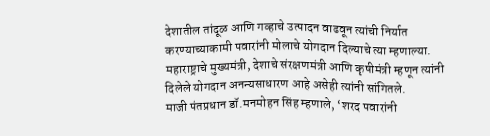देशातील तांदूळ आणि गव्हाचे उत्पादन वाढवून त्यांची निर्यात करण्याच्याकामी पवारांनी मोलाचे योगदान दिल्याचे त्या म्हणाल्या. महाराष्ट्राचे मुख्यमंत्री, देशाचे संरक्षणमंत्री आणि कृषीमंत्री म्हणून त्यांनी दिलेले योगदान अनन्यसाधारण आहे असेही त्यांनी सांगितले.
माजी पंतप्रधान डॉ.मनमोहन सिंह म्हणाले, ‘शरद पवारांनी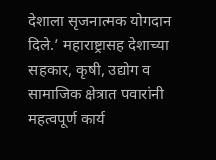देशाला सृजनात्मक योगदान दिले.’ महाराष्ट्रासह देशाच्या सहकार, कृषी, उद्योग व सामाजिक क्षेत्रात पवारांनी महत्वपूर्ण कार्य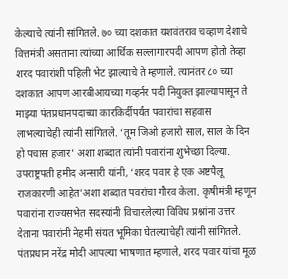केल्याचे त्यांनी सांगितले. ७० च्या दशकात यशवंतराव चव्हाण देशाचे वित्तमंत्री असताना त्यांच्या आर्थिक सल्लागारपदी आपण होतो तेव्हा शरद पवारांशी पहिली भेट झाल्याचे ते म्हणाले. त्यानंतर ८० च्या दशकात आपण आरबीआयच्या गव्हर्नर पदी नियुक्त झाल्यापासून ते माझ्या पंतप्रधानपदाच्या कारकिर्दीपर्यंत पवारांचा सहवास लाभल्याचेही त्यांनी सांगितले. ‘तूम जिओ हजारो साल, साल के दिन हो पचास हजार’ अशा शब्दात त्यांनी पवारांना शुभेच्छा दिल्या.
उपराष्ट्रपती हमीद अन्सारी यांनी, ‘शरद पवार हे एक अष्टपैलू राजकारणी आहेत’अशा शब्दात पवरांचा गौरव केला. कृषीमंत्री म्हणून पवारांना राज्यसभेत सदस्यांनी विचारलेल्या विविध प्रश्नांना उत्तर देताना पवारांनी नेहमी संयत भूमिका घेतल्याचेही त्यांनी सांगितले.
पंतप्रधान नरेंद्र मोदी आपल्या भाषणात म्हणाले, शरद पवार यांचा मूळ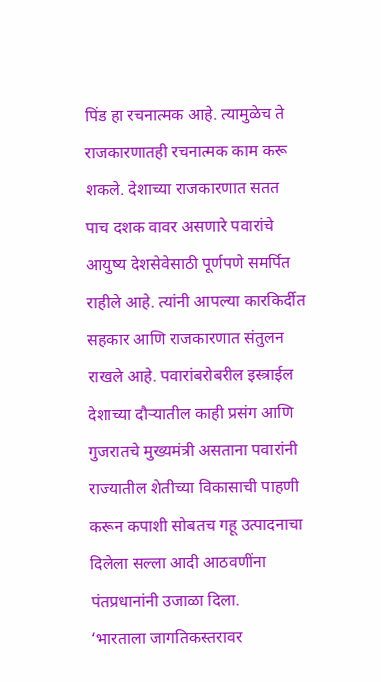पिंड हा रचनात्मक आहे. त्यामुळेच ते राजकारणातही रचनात्मक काम करू शकले. देशाच्या राजकारणात सतत पाच दशक वावर असणारे पवारांचे आयुष्य देशसेवेसाठी पूर्णपणे समर्पित राहीले आहे. त्यांनी आपल्या कारकिर्दीत सहकार आणि राजकारणात संतुलन राखले आहे. पवारांबरोबरील इस्त्राईल देशाच्या दौऱ्यातील काही प्रसंग आणि गुजरातचे मुख्यमंत्री असताना पवारांनी राज्यातील शेतीच्या विकासाची पाहणी करून कपाशी सोबतच गहू उत्पादनाचा दिलेला सल्ला आदी आठवणींना पंतप्रधानांनी उजाळा दिला.
‘भारताला जागतिकस्तरावर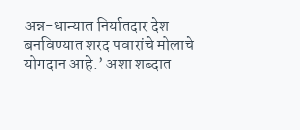अन्न-धान्यात निर्यातदार देश बनविण्यात शरद पवारांचे मोलाचे योगदान आहे.’ अशा शब्दात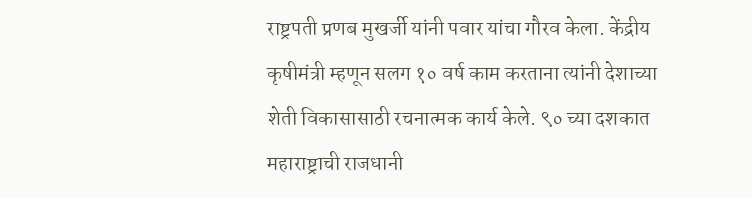राष्ट्रपती प्रणब मुखर्जी यांनी पवार यांचा गौरव केला. केंद्रीय कृषीमंत्री म्हणून सलग १० वर्ष काम करताना त्यांनी देशाच्या शेती विकासासाठी रचनात्मक कार्य केले. ९० च्या दशकात महाराष्ट्राची राजधानी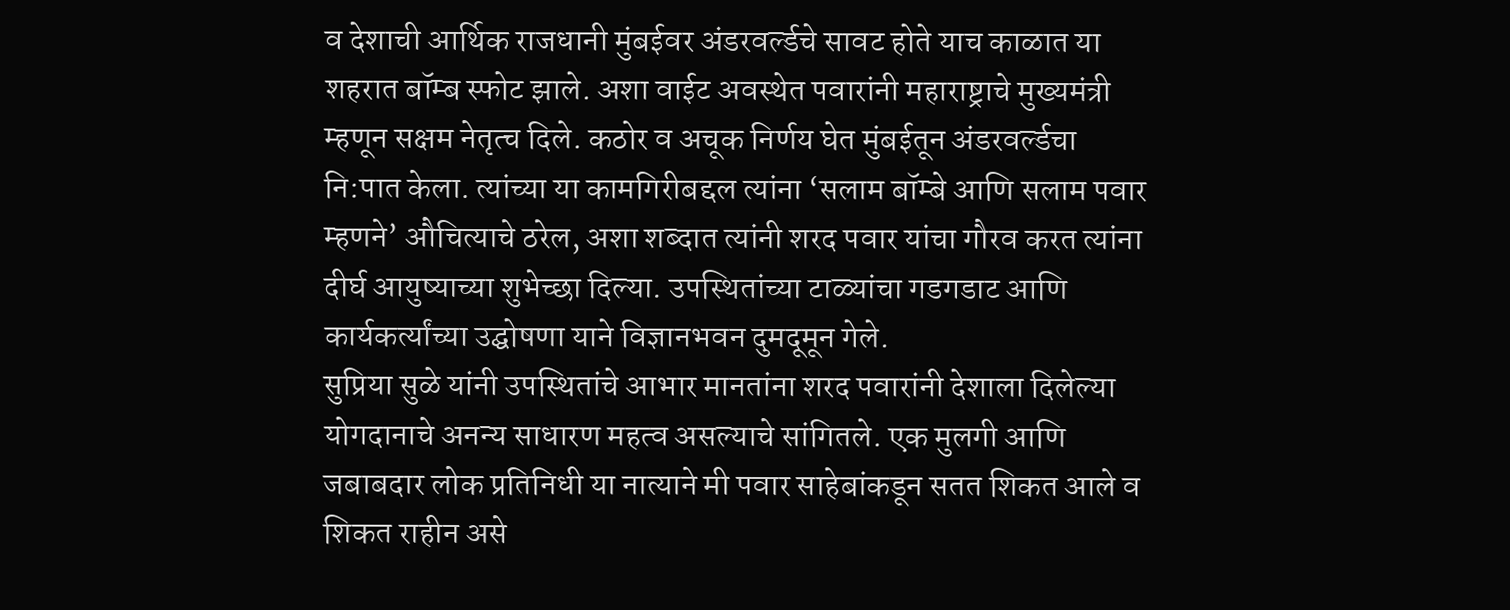व देशाची आर्थिक राजधानी मुंबईवर अंडरवर्ल्डचे सावट होते याच काळात या शहरात बॉम्ब स्फोट झाले. अशा वाईट अवस्थेत पवारांनी महाराष्ट्राचे मुख्यमंत्री म्हणून सक्षम नेतृत्च दिले. कठोर व अचूक निर्णय घेत मुंबईतून अंडरवर्ल्डचा नि:पात केला. त्यांच्या या कामगिरीबद्दल त्यांना ‘सलाम बॉम्बे आणि सलाम पवार म्हणने’ औचित्याचे ठरेल, अशा शब्दात त्यांनी शरद पवार यांचा गौरव करत त्यांना दीर्घ आयुष्याच्या शुभेच्छा दिल्या. उपस्थितांच्या टाळ्यांचा गडगडाट आणि कार्यकर्त्यांच्या उद्घोषणा याने विज्ञानभवन दुमदूमून गेले.
सुप्रिया सुळे यांनी उपस्थितांचे आभार मानतांना शरद पवारांनी देशाला दिलेल्या योगदानाचे अनन्य साधारण महत्व असल्याचे सांगितले. एक मुलगी आणि जबाबदार लोक प्रतिनिधी या नात्याने मी पवार साहेबांकडून सतत शिकत आले व शिकत राहीन असे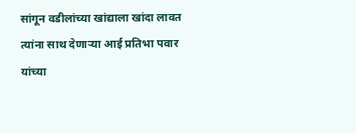सांगून वडीलांच्या खांद्याला खांदा लावत त्यांना साथ देणाऱ्या आई प्रतिभा पवार यांच्या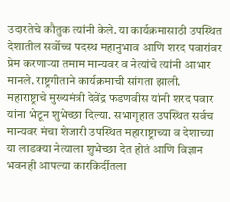उदारतेचे कौतुक त्यांनी केले. या कार्यक्रमासाठी उपस्थित देशातील सर्वोच्च पदस्थ महानुभाव आणि शरद पवारांवर प्रेम करणाऱ्या तमाम मान्यवर व नेत्यांचे त्यांनी आभार मानले. राष्ट्रगीताने कार्यक्रमाची सांगता झाली.
महाराष्ट्राचे मुख्यमंत्री देवेंद्र फडणवीस यांनी शरद पवार यांना भेटून शुभेच्छा दिल्या. सभागृहात उपस्थित सर्वच मान्यवर मंचा शेजारी उपस्थित महाराष्ट्राच्या व देशाच्या या लाडक्या नेत्याला शुभेच्छा देत होतं आणि विज्ञान भवनही आपल्या कारकिर्दीतला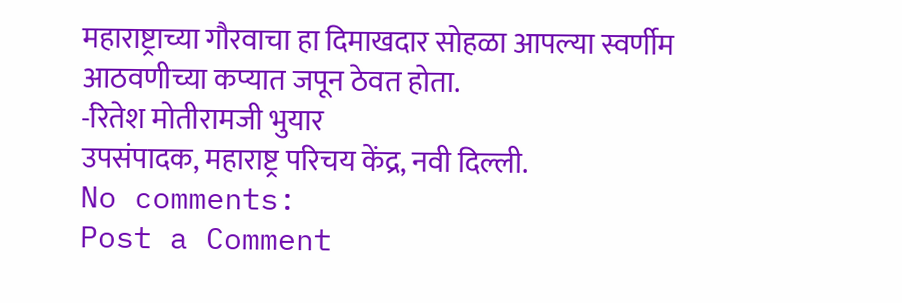महाराष्ट्राच्या गौरवाचा हा दिमाखदार सोहळा आपल्या स्वर्णीम आठवणीच्या कप्यात जपून ठेवत होता.
-रितेश मोतीरामजी भुयार
उपसंपादक, महाराष्ट्र परिचय केंद्र, नवी दिल्ली.
No comments:
Post a Comment